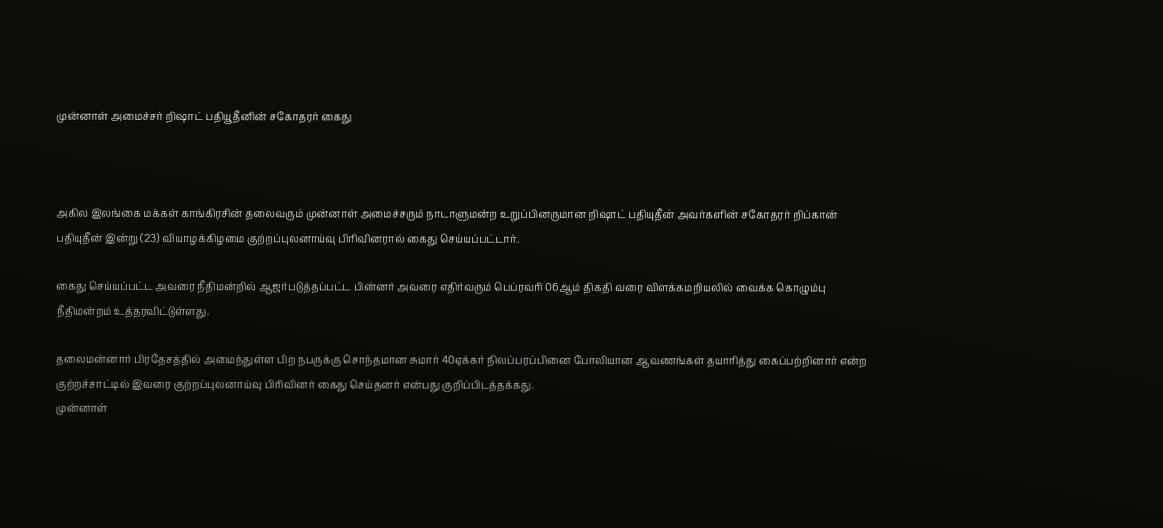முன்னாள் அமைச்சர் றிஷாட் பதியூதீனின் சகோதரர் கைது



அகில இலங்கை மக்கள் காங்கிரசின் தலைவரும் முன்னாள் அமைச்சரும் நாடாளுமன்ற உறுப்பினருமான றிஷாட் பதியுதீன் அவர்களின் சகோதரர் றிப்கான் பதியுதீன் இன்று (23) வியாழக்கிழமை குற்றப்புலனாய்வு பிரிவினரால் கைது செய்யப்பட்டார்.

கைது செய்யப்பட்ட அவரை நீதிமன்றில் ஆஜர்படுத்தப்பட்ட பின்னர் அவரை எதிர்வரும் பெப்ரவரி 06ஆம் திகதி வரை விளக்கமறியலில் வைக்க கொழும்பு நீதிமன்றம் உத்தரவிட்டுள்ளது.

தலைமன்னார் பிரதேசத்தில் அமைந்துள்ள பிற நபருக்கு சொந்தமான சுமார் 40ஏக்கர் நிலப்பரப்பினை போலியான ஆவணங்கள் தயாரித்து கைப்பற்றினார் என்ற குற்றச்சாட்டில் இவரை குற்றப்புலனாய்வு பிரிவினர் கைது செய்தனர் என்பது குறிப்பிடத்தக்கது.
முன்னாள்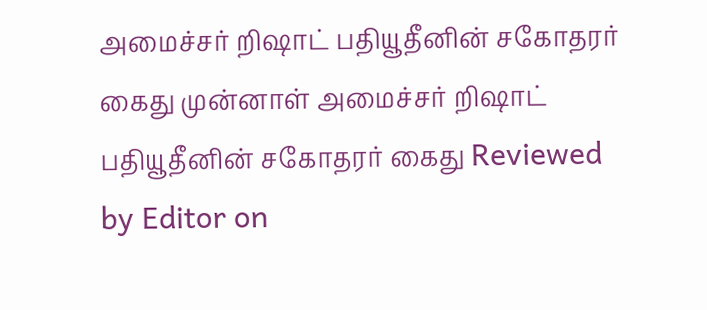அமைச்சர் றிஷாட் பதியூதீனின் சகோதரர் கைது முன்னாள் அமைச்சர் றிஷாட் பதியூதீனின் சகோதரர் கைது Reviewed by Editor on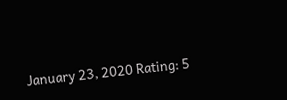January 23, 2020 Rating: 5